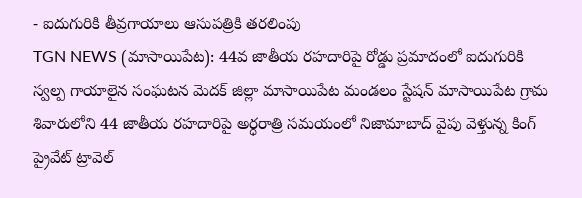- ఐదుగురికి తీవ్రగాయాలు ఆసుపత్రికి తరలింపు
TGN NEWS (మాసాయిపేట): 44వ జాతీయ రహదారిపై రోడ్డు ప్రమాదంలో ఐదుగురికి స్వల్ప గాయాలైన సంఘటన మెదక్ జిల్లా మాసాయిపేట మండలం స్టేషన్ మాసాయిపేట గ్రామ శివారులోని 44 జాతీయ రహదారిపై అర్ధరాత్రి సమయంలో నిజామాబాద్ వైపు వెళ్తున్న కింగ్ ప్రైవేట్ ట్రావెల్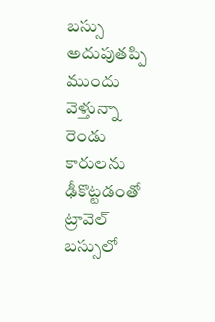బస్సు అదుపుతప్పి ముందు వెళ్తున్నా రెండు కారులను ఢీకొట్టడంతో ట్రావెల్ బస్సులో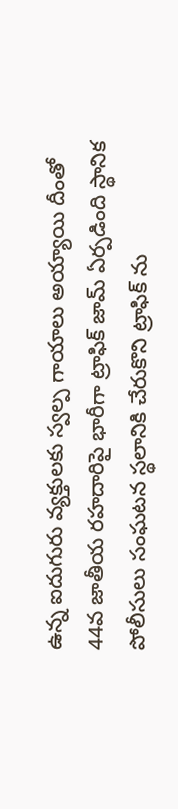ఉన్న ఐదుగురు వ్యక్తులకు స్వల్ప గాయాలు అయ్యాయి దీంతో 44వ జాతీయ రహదారిపై భారీగా ట్రాఫిక్ జామ్ ఏర్పడింది స్థానిక పోలీసులు సంఘటన స్థలానికి చేరుకొని ట్రాఫిక్ ను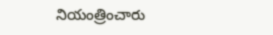నియంత్రించారు